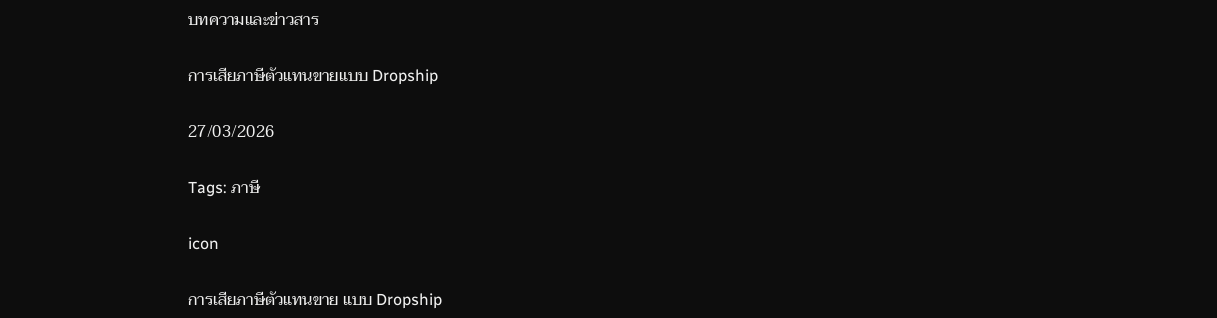บทความและข่าวสาร

การเสียภาษีตัวแทนขายแบบ Dropship

27/03/2026

Tags: ภาษี

icon

การเสียภาษีตัวแทนขาย แบบ Dropship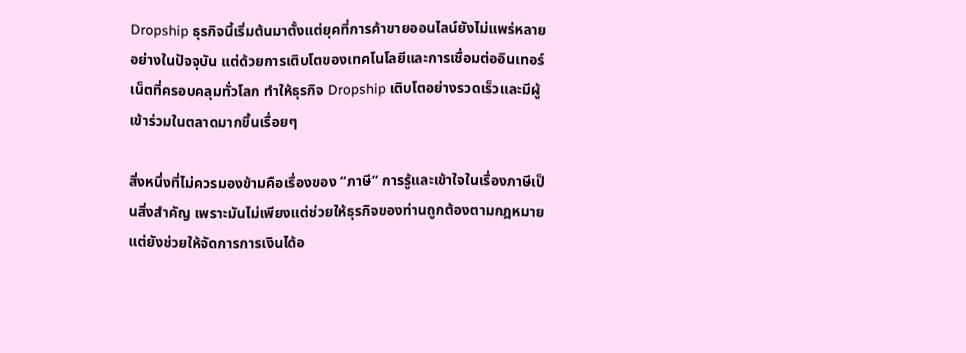Dropship ธุรกิจนี้เริ่มต้นมาตั้งแต่ยุคที่การค้าขายออนไลน์ยังไม่แพร่หลายอย่างในปัจจุบัน แต่ด้วยการเติบโตของเทคโนโลยีและการเชื่อมต่ออินเทอร์เน็ตที่ครอบคลุมทั่วโลก ทำให้ธุรกิจ Dropship เติบโตอย่างรวดเร็วและมีผู้เข้าร่วมในตลาดมากขึ้นเรื่อยๆ

สิ่งหนึ่งที่ไม่ควรมองข้ามคือเรื่องของ “ภาษี” การรู้และเข้าใจในเรื่องภาษีเป็นสิ่งสำคัญ เพราะมันไม่เพียงแต่ช่วยให้ธุรกิจของท่านถูกต้องตามกฎหมาย แต่ยังช่วยให้จัดการการเงินได้อ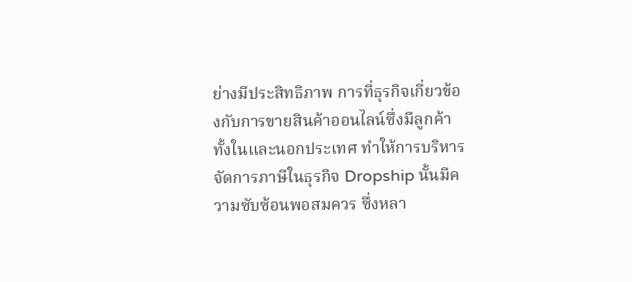ย่างมีประสิทธิภาพ การที่ธุรกิจเกี่ยวข้องกับการขายสินค้าออนไลน์ซึ่งมีลูกค้าทั้งในและนอกประเทศ ทำให้การบริหารจัดการภาษีในธุรกิจ Dropship นั้นมีความซับซ้อนพอสมควร ซึ่งหลา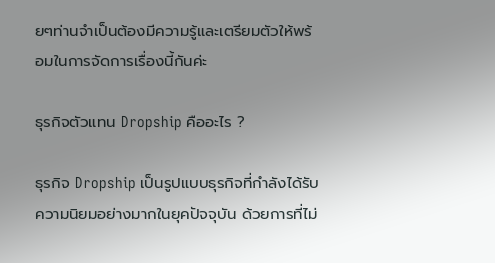ยๆท่านจำเป็นต้องมีความรู้และเตรียมตัวให้พร้อมในการจัดการเรื่องนี้กันค่ะ

ธุรกิจตัวแทน Dropship คืออะไร ?

ธุรกิจ Dropship เป็นรูปแบบธุรกิจที่กำลังได้รับความนิยมอย่างมากในยุคปัจจุบัน ด้วยการที่ไม่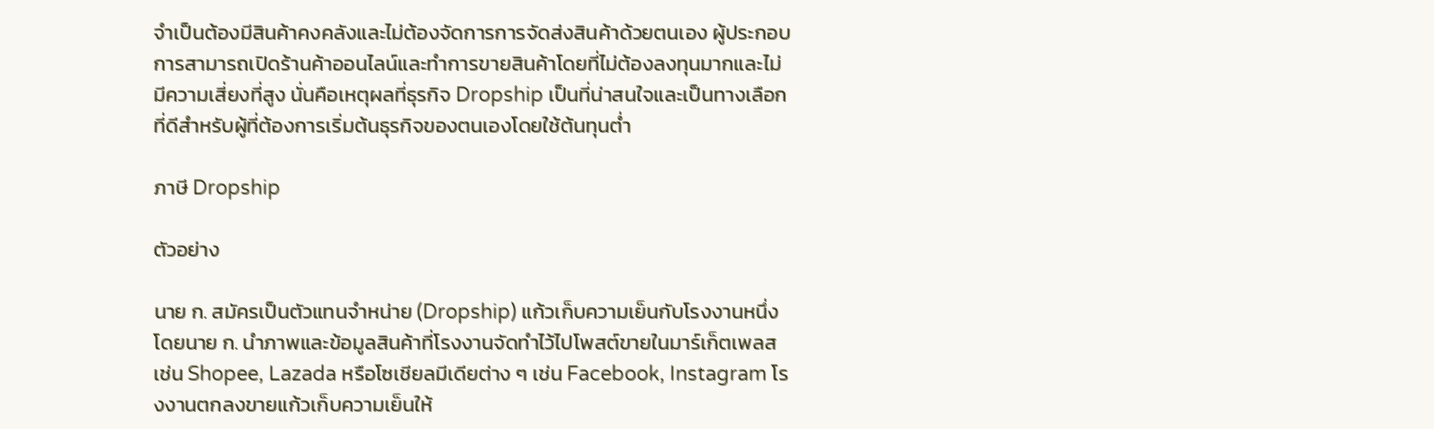จำเป็นต้องมีสินค้าคงคลังและไม่ต้องจัดการการจัดส่งสินค้าด้วยตนเอง ผู้ประกอบการสามารถเปิดร้านค้าออนไลน์และทำการขายสินค้าโดยที่ไม่ต้องลงทุนมากและไม่มีความเสี่ยงที่สูง นั่นคือเหตุผลที่ธุรกิจ Dropship เป็นที่น่าสนใจและเป็นทางเลือกที่ดีสำหรับผู้ที่ต้องการเริ่มต้นธุรกิจของตนเองโดยใช้ต้นทุนต่ำ

ภาษี Dropship

ตัวอย่าง

นาย ก. สมัครเป็นตัวแทนจำหน่าย (Dropship) แก้วเก็บความเย็นกับโรงงานหนึ่ง โดยนาย ก. นำภาพและข้อมูลสินค้าที่โรงงานจัดทำไว้ไปโพสต์ขายในมาร์เก็ตเพลส เช่น Shopee, Lazada หรือโซเชียลมีเดียต่าง ๆ เช่น Facebook, Instagram โรงงานตกลงขายแก้วเก็บความเย็นให้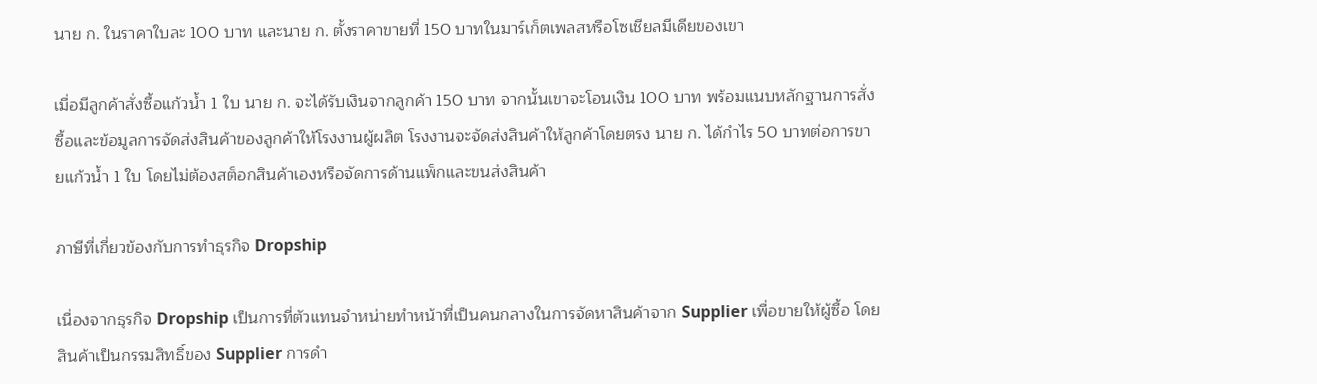นาย ก. ในราคาใบละ 100 บาท และนาย ก. ตั้งราคาขายที่ 150 บาทในมาร์เก็ตเพลสหรือโซเชียลมีเดียของเขา

เมื่อมีลูกค้าสั่งซื้อแก้วน้ำ 1 ใบ นาย ก. จะได้รับเงินจากลูกค้า 150 บาท จากนั้นเขาจะโอนเงิน 100 บาท พร้อมแนบหลักฐานการสั่งซื้อและข้อมูลการจัดส่งสินค้าของลูกค้าให้โรงงานผู้ผลิต โรงงานจะจัดส่งสินค้าให้ลูกค้าโดยตรง นาย ก. ได้กำไร 50 บาทต่อการขายแก้วน้ำ 1 ใบ โดยไม่ต้องสต็อกสินค้าเองหรือจัดการด้านแพ็กและขนส่งสินค้า

ภาษีที่เกี่ยวข้องกับการทำธุรกิจ Dropship

เนื่องจากธุรกิจ Dropship เป็นการที่ตัวแทนจำหน่ายทำหน้าที่เป็นคนกลางในการจัดหาสินค้าจาก Supplier เพื่อขายให้ผู้ซื้อ โดยสินค้าเป็นกรรมสิทธิ์ของ Supplier การดำ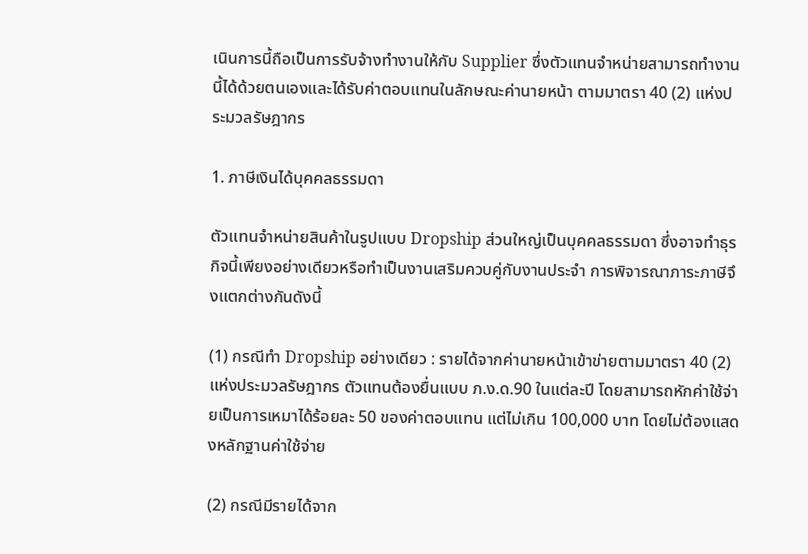เนินการนี้ถือเป็นการรับจ้างทำงานให้กับ Supplier ซึ่งตัวแทนจำหน่ายสามารถทำงานนี้ได้ด้วยตนเองและได้รับค่าตอบแทนในลักษณะค่านายหน้า ตามมาตรา 40 (2) แห่งประมวลรัษฎากร

1. ภาษีเงินได้บุคคลธรรมดา

ตัวแทนจำหน่ายสินค้าในรูปแบบ Dropship ส่วนใหญ่เป็นบุคคลธรรมดา ซึ่งอาจทำธุรกิจนี้เพียงอย่างเดียวหรือทำเป็นงานเสริมควบคู่กับงานประจำ การพิจารณาภาระภาษีจึงแตกต่างกันดังนี้

(1) กรณีทำ Dropship อย่างเดียว : รายได้จากค่านายหน้าเข้าข่ายตามมาตรา 40 (2) แห่งประมวลรัษฎากร ตัวแทนต้องยื่นแบบ ภ.ง.ด.90 ในแต่ละปี โดยสามารถหักค่าใช้จ่ายเป็นการเหมาได้ร้อยละ 50 ของค่าตอบแทน แต่ไม่เกิน 100,000 บาท โดยไม่ต้องแสดงหลักฐานค่าใช้จ่าย

(2) กรณีมีรายได้จาก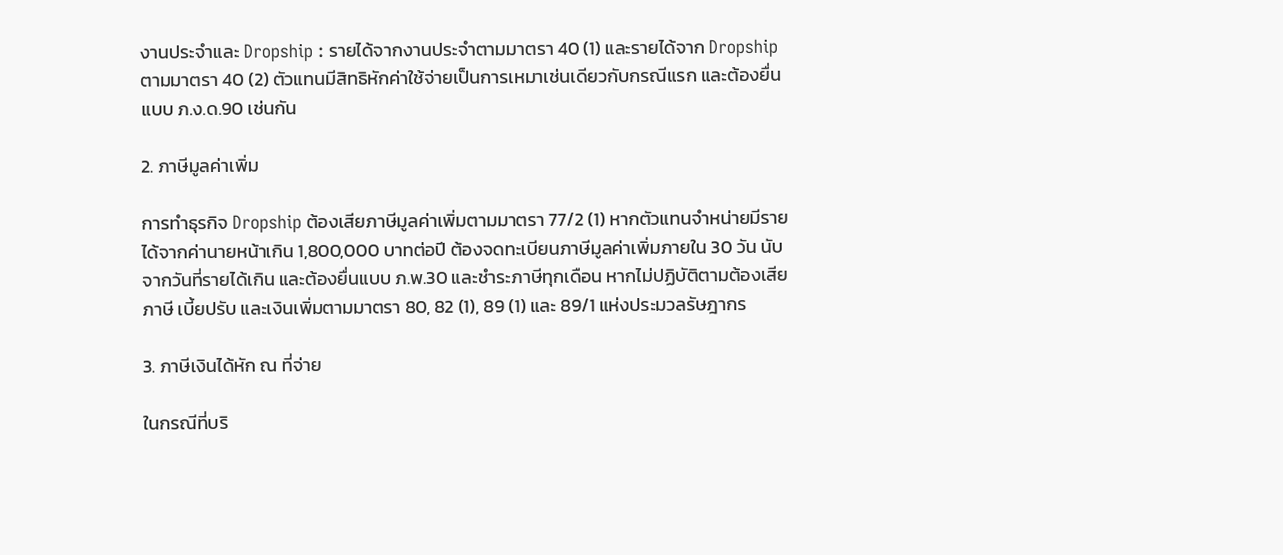งานประจำและ Dropship : รายได้จากงานประจำตามมาตรา 40 (1) และรายได้จาก Dropship ตามมาตรา 40 (2) ตัวแทนมีสิทธิหักค่าใช้จ่ายเป็นการเหมาเช่นเดียวกับกรณีแรก และต้องยื่นแบบ ภ.ง.ด.90 เช่นกัน

2. ภาษีมูลค่าเพิ่ม

การทำธุรกิจ Dropship ต้องเสียภาษีมูลค่าเพิ่มตามมาตรา 77/2 (1) หากตัวแทนจำหน่ายมีรายได้จากค่านายหน้าเกิน 1,800,000 บาทต่อปี ต้องจดทะเบียนภาษีมูลค่าเพิ่มภายใน 30 วัน นับจากวันที่รายได้เกิน และต้องยื่นแบบ ภ.พ.30 และชำระภาษีทุกเดือน หากไม่ปฏิบัติตามต้องเสียภาษี เบี้ยปรับ และเงินเพิ่มตามมาตรา 80, 82 (1), 89 (1) และ 89/1 แห่งประมวลรัษฎากร

3. ภาษีเงินได้หัก ณ ที่จ่าย

ในกรณีที่บริ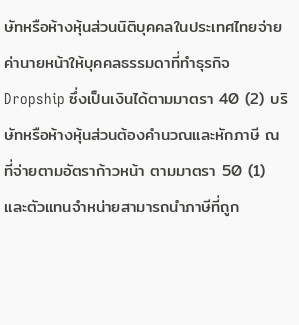ษัทหรือห้างหุ้นส่วนนิติบุคคลในประเทศไทยจ่ายค่านายหน้าให้บุคคลธรรมดาที่ทำธุรกิจ Dropship ซึ่งเป็นเงินได้ตามมาตรา 40 (2) บริษัทหรือห้างหุ้นส่วนต้องคำนวณและหักภาษี ณ ที่จ่ายตามอัตราก้าวหน้า ตามมาตรา 50 (1) และตัวแทนจำหน่ายสามารถนำภาษีที่ถูก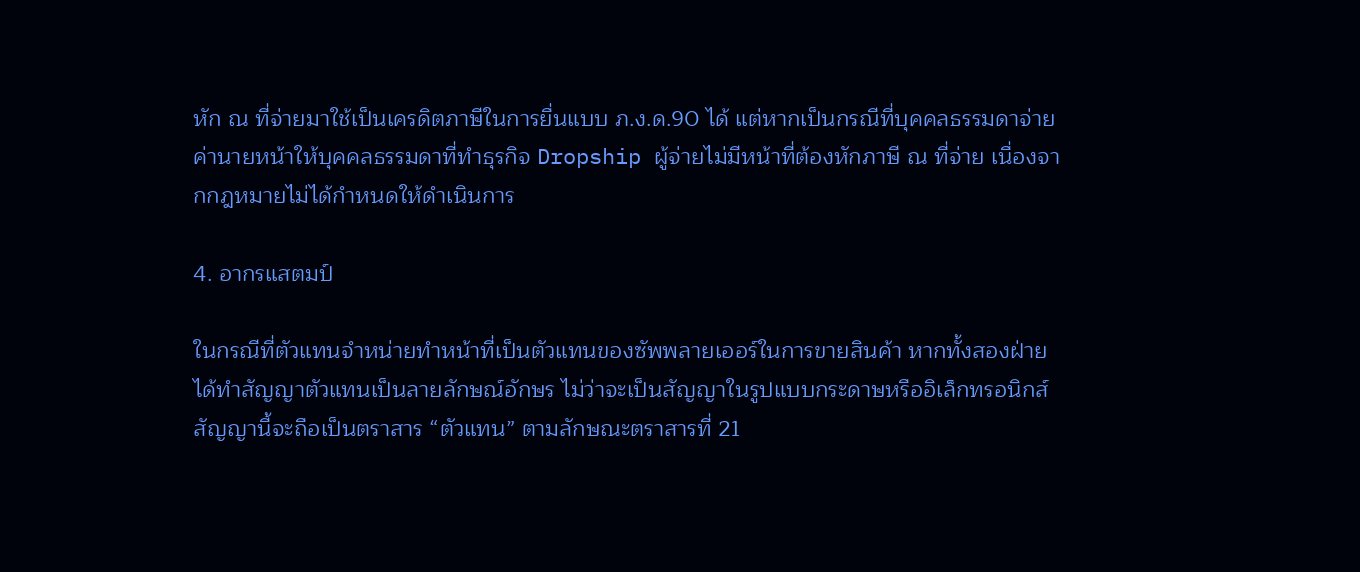หัก ณ ที่จ่ายมาใช้เป็นเครดิตภาษีในการยื่นแบบ ภ.ง.ด.90 ได้ แต่หากเป็นกรณีที่บุคคลธรรมดาจ่ายค่านายหน้าให้บุคคลธรรมดาที่ทำธุรกิจ Dropship ผู้จ่ายไม่มีหน้าที่ต้องหักภาษี ณ ที่จ่าย เนื่องจากกฎหมายไม่ได้กำหนดให้ดำเนินการ

4. อากรแสตมป์

ในกรณีที่ตัวแทนจำหน่ายทำหน้าที่เป็นตัวแทนของซัพพลายเออร์ในการขายสินค้า หากทั้งสองฝ่ายได้ทำสัญญาตัวแทนเป็นลายลักษณ์อักษร ไม่ว่าจะเป็นสัญญาในรูปแบบกระดาษหรืออิเล็กทรอนิกส์ สัญญานี้จะถือเป็นตราสาร “ตัวแทน” ตามลักษณะตราสารที่ 21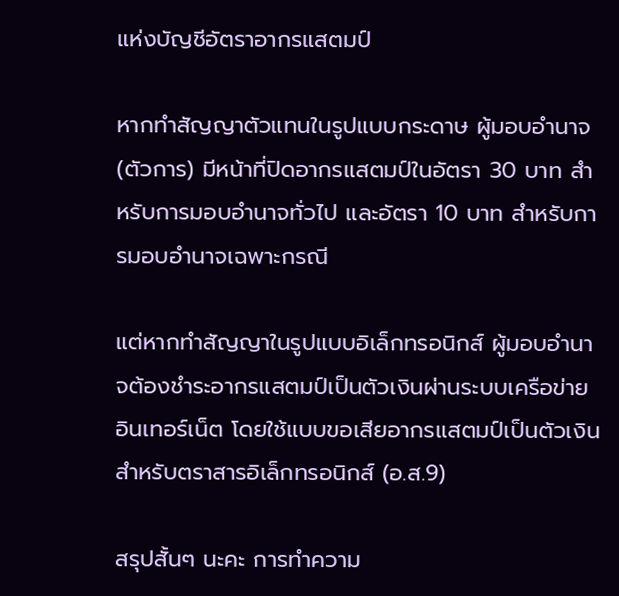แห่งบัญชีอัตราอากรแสตมป์

หากทำสัญญาตัวแทนในรูปแบบกระดาษ ผู้มอบอำนาจ (ตัวการ) มีหน้าที่ปิดอากรแสตมป์ในอัตรา 30 บาท สำหรับการมอบอำนาจทั่วไป และอัตรา 10 บาท สำหรับการมอบอำนาจเฉพาะกรณี

แต่หากทำสัญญาในรูปแบบอิเล็กทรอนิกส์ ผู้มอบอำนาจต้องชำระอากรแสตมป์เป็นตัวเงินผ่านระบบเครือข่ายอินเทอร์เน็ต โดยใช้แบบขอเสียอากรแสตมป์เป็นตัวเงินสำหรับตราสารอิเล็กทรอนิกส์ (อ.ส.9)

สรุปสั้นๆ นะคะ การทำความ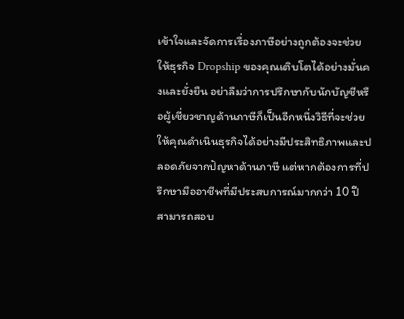เข้าใจและจัดการเรื่องภาษีอย่างถูกต้องจะช่วยให้ธุรกิจ Dropship ของคุณเติบโตได้อย่างมั่นคงและยั่งยืน อย่าลืมว่าการปรึกษากับนักบัญชีหรือผู้เชี่ยวชาญด้านภาษีก็เป็นอีกหนึ่งวิธีที่จะช่วยให้คุณดำเนินธุรกิจได้อย่างมีประสิทธิภาพและปลอดภัยจากปัญหาด้านภาษี แต่หากต้องการที่ปรึกษามืออาชีพที่มีประสบการณ์มากกว่า 10 ปี สามารถสอบ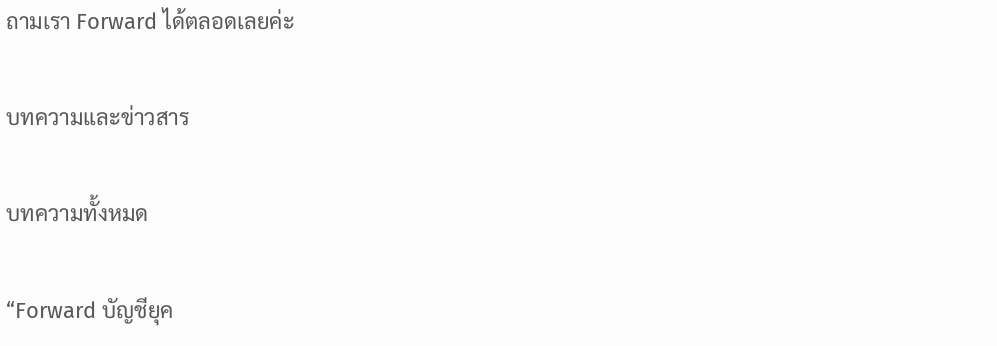ถามเรา Forward ได้ตลอดเลยค่ะ

บทความและข่าวสาร

บทความทั้งหมด

“Forward บัญชียุค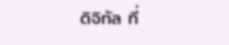ดิจิทัล ที่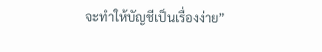จะทำให้บัญชีเป็นเรื่องง่าย”